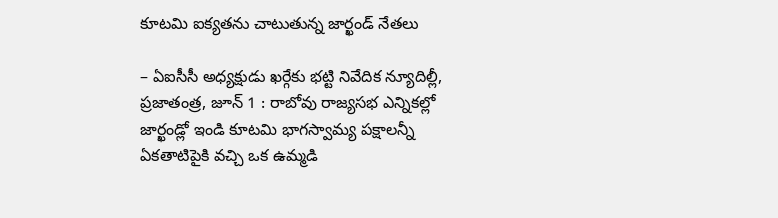కూటమి ఐక్యతను చాటుతున్న జార్ఖండ్ నేతలు

– ఏఐసీసీ అధ్యక్షుడు ఖర్గేకు భట్టి నివేదిక న్యూదిల్లీ, ప్రజాతంత్ర, జూన్ 1 : రాబోవు రాజ్యసభ ఎన్నికల్లో జార్ఖండ్లో ఇండి కూటమి భాగస్వామ్య పక్షాలన్నీ ఏకతాటిపైకి వచ్చి ఒక ఉమ్మడి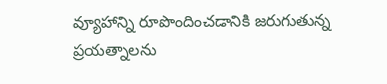వ్యూహాన్ని రూపొందించడానికి జరుగుతున్న ప్రయత్నాలను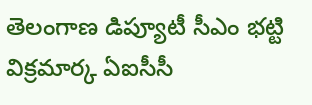తెలంగాణ డిప్యూటీ సీఎం భట్టి విక్రమార్క ఏఐసీసీ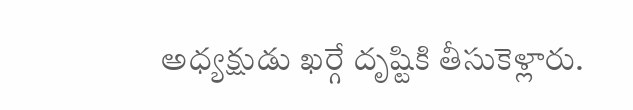అధ్యక్షుడు ఖర్గే దృష్టికి తీసుకెళ్లారు.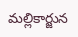మల్లికార్జున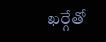ఖర్గేతో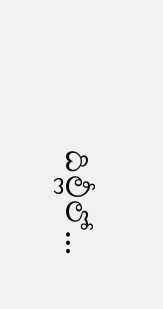దిల్లీలో…